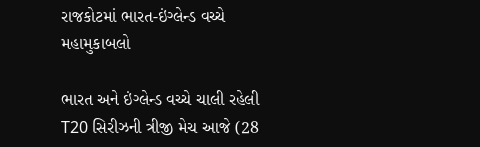રાજકોટમાં ભારત-ઇંગ્લેન્ડ વચ્ચે મહામુકાબલો

ભારત અને ઇંગ્લેન્ડ વચ્ચે ચાલી રહેલી T20 સિરીઝની ત્રીજી મેચ આજે (28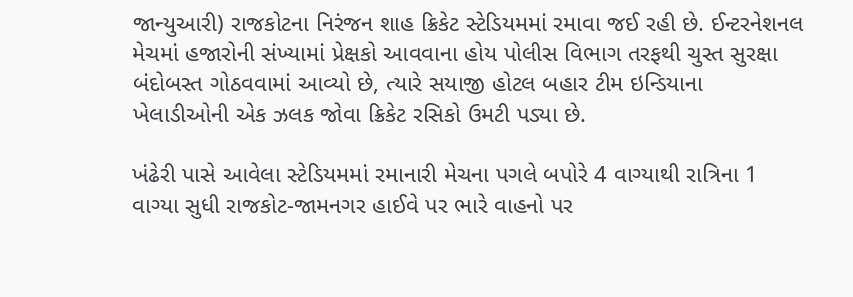જાન્યુઆરી) રાજકોટના નિરંજન શાહ ક્રિકેટ સ્ટેડિયમમાં રમાવા જઈ રહી છે. ઈન્ટરનેશનલ મેચમાં હજારોની સંખ્યામાં પ્રેક્ષકો આવવાના હોય પોલીસ વિભાગ તરફથી ચુસ્ત સુરક્ષા બંદોબસ્ત ગોઠવવામાં આવ્યો છે, ત્યારે સયાજી હોટલ બહાર ટીમ ઇન્ડિયાના ખેલાડીઓની એક ઝલક જોવા ક્રિકેટ રસિકો ઉમટી પડ્યા છે.

ખંઢેરી પાસે આવેલા સ્ટેડિયમમાં રમાનારી મેચના પગલે બપોરે 4 વાગ્યાથી રાત્રિના 1 વાગ્યા સુધી રાજકોટ-જામનગર હાઈવે પર ભારે વાહનો પર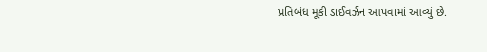પ્રતિબંધ મૂકી ડાઈવર્ઝન આપવામાં આવ્યું છે.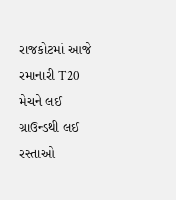રાજકોટમાં આજે રમાનારી T20 મેચને લઈ ગ્રાઉન્ડથી લઈ રસ્તાઓ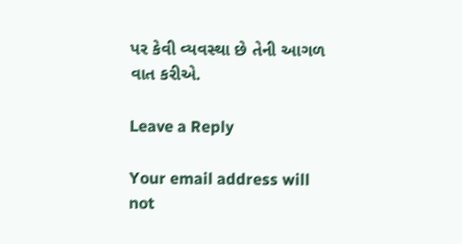પર કેવી વ્યવસ્થા છે તેની આગળ વાત કરીએ.

Leave a Reply

Your email address will not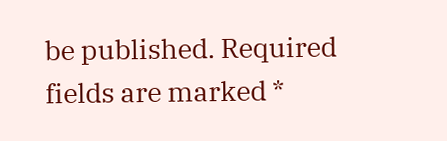be published. Required fields are marked *